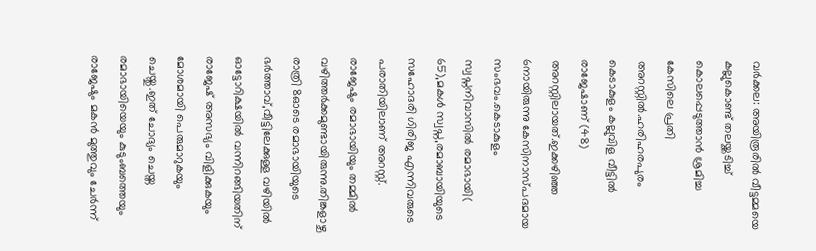വർക്കല: അയിരൂരിൽ വീട്ടമ്മയെ കല്ലുകൊണ്ട് തലയ്ക്കടിച്ച് കൊലപ്പെടുത്താൻ ശ്രമിച്ച കേസിലെ പ്രതി അറസ്റ്റിൽ.ഹരിഹരപുരം കെടാകുളം കല്ലുവിള വീട്ടിൽ രാജേഷാണ് (48) അറസ്റ്റിലായത്.ഇക്കഴിഞ്ഞ 6നായിരുന്നു കേസിനാസ്പദമായ സംഭവം.കെടാകുളം സ്വപ്നനിവാസിൽ രമാഭായി( 65),മകൾ സ്വപ്ന,രമാബായിയുടെ സഹോദരി ഗിരിജ എന്നിവരുടെ പരാതിയിലാണ് അറസ്റ്റ്.
രാജേഷും രമാഭായിയും തമ്മിൽ വഴിത്തർക്കമുണ്ടായിരുന്നു.തിങ്കളാഴ്ച രാത്രി 8ഓടെ രമാഭായിയുടെ ഭർത്താവ്,വീട്ടിലേക്കുള്ള വഴിയിൽ ഓട്ടോറിക്ഷയിൽ വന്നിറങ്ങിയതിന് രാജേഷ് അസഭ്യം വിളിക്കുകയും മോശമായി പെരുമാറുകയും ചെയ്തു.ഇത് ചോദ്യം ചെയ്ത രമാഭായിയെയും കുടുംബത്തെയും രാജേഷും മകൻ മുത്തുവും ചേർന്ന്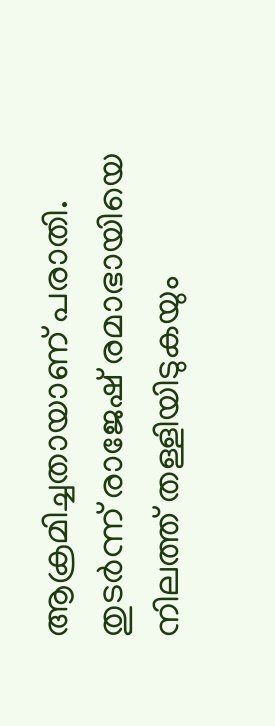ആക്രമിച്ചതായാണ് പരാതി.
തുടർന്ന് രാജേഷ് രമാഭായിയെ നിലത്ത് തള്ളിയിടുകയും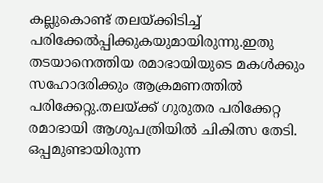കല്ലുകൊണ്ട് തലയ്ക്കിടിച്ച് പരിക്കേൽപ്പിക്കുകയുമായിരുന്നു.ഇതു തടയാനെത്തിയ രമാഭായിയുടെ മകൾക്കും സഹോദരിക്കും ആക്രമണത്തിൽ പരിക്കേറ്റു.തലയ്ക്ക് ഗുരുതര പരിക്കേറ്റ രമാഭായി ആശുപത്രിയിൽ ചികിത്സ തേടി. ഒപ്പമുണ്ടായിരുന്ന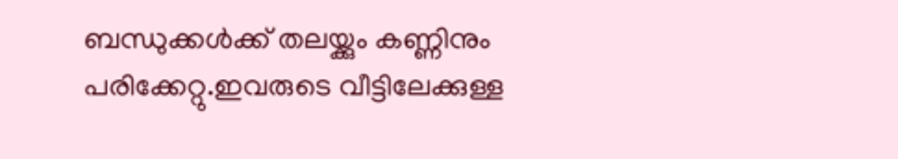ബന്ധുക്കൾക്ക് തലയ്ക്കും കണ്ണിനും പരിക്കേറ്റു.ഇവരുടെ വീട്ടിലേക്കുള്ള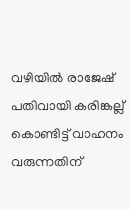വഴിയിൽ രാജേഷ് പതിവായി കരിങ്കല്ല് കൊണ്ടിട്ട് വാഹനം വരുന്നതിന്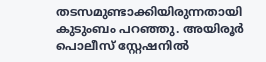തടസമുണ്ടാക്കിയിരുന്നതായി കുടുംബം പറഞ്ഞു. അയിരൂർ പൊലീസ് സ്റ്റേഷനിൽ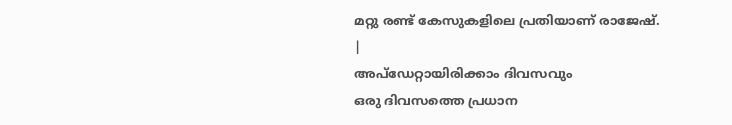മറ്റു രണ്ട് കേസുകളിലെ പ്രതിയാണ് രാജേഷ്.
|
അപ്ഡേറ്റായിരിക്കാം ദിവസവും
ഒരു ദിവസത്തെ പ്രധാന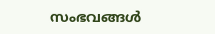സംഭവങ്ങൾ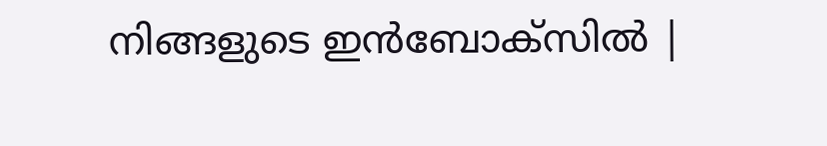നിങ്ങളുടെ ഇൻബോക്സിൽ |